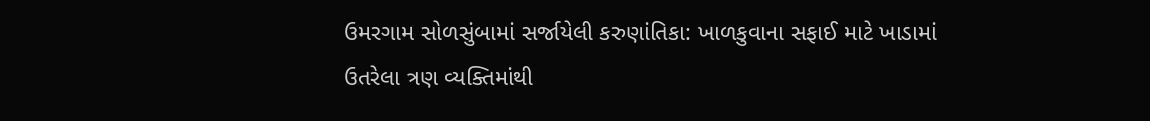ઉમરગામ સોળસુંબામાં સર્જાયેલી કરુણાંતિકા: ખાળકુવાના સફાઈ માટે ખાડામાં ઉતરેલા ત્રણ વ્યક્તિમાંથી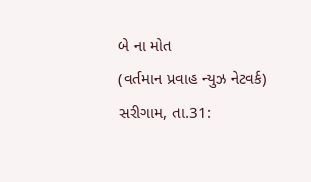બે ના મોત
(વર્તમાન પ્રવાહ ન્યુઝ નેટવર્ક) સરીગામ, તા.31: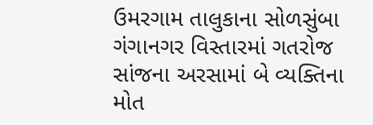ઉમરગામ તાલુકાના સોળસુંબા ગંગાનગર વિસ્તારમાં ગતરોજ સાંજના અરસામાં બે વ્યક્તિના મોત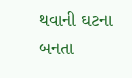થવાની ઘટના બનતા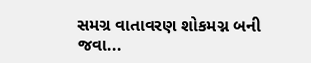સમગ્ર વાતાવરણ શોકમગ્ન બની જવા...